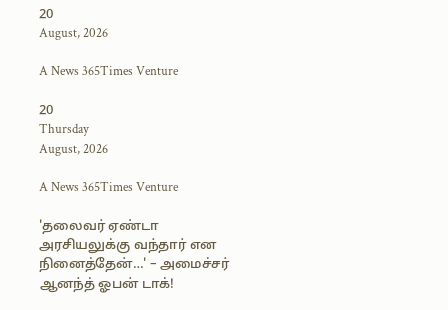20
August, 2026

A News 365Times Venture

20
Thursday
August, 2026

A News 365Times Venture

'தலைவர் ஏண்டா அரசியலுக்கு வந்தார் என நினைத்தேன்…' – அமைச்சர் ஆனந்த் ஓபன் டாக்!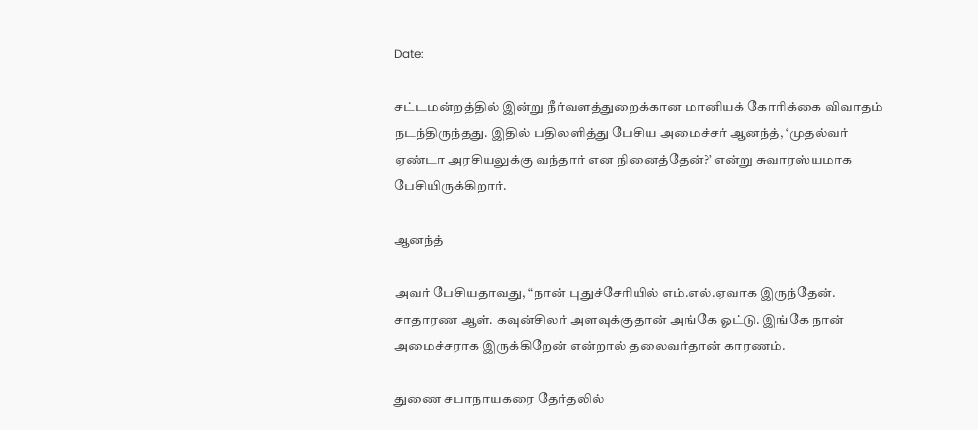Date:

சட்டமன்றத்தில் இன்று நீர்வளத்துறைக்கான மானியக் கோரிக்கை விவாதம் நடந்திருந்தது. இதில் பதிலளித்து பேசிய அமைச்சர் ஆனந்த், ‘முதல்வர் ஏண்டா அரசியலுக்கு வந்தார் என நினைத்தேன்?’ என்று சுவாரஸ்யமாக பேசியிருக்கிறார்.

ஆனந்த்

அவர் பேசியதாவது, “நான் புதுச்சேரியில் எம்.எல்.ஏவாக இருந்தேன். சாதாரண ஆள். கவுன்சிலர் அளவுக்குதான் அங்கே ஓட்டு. இங்கே நான் அமைச்சராக இருக்கிறேன் என்றால் தலைவர்தான் காரணம்.

துணை சபாநாயகரை தேர்தலில்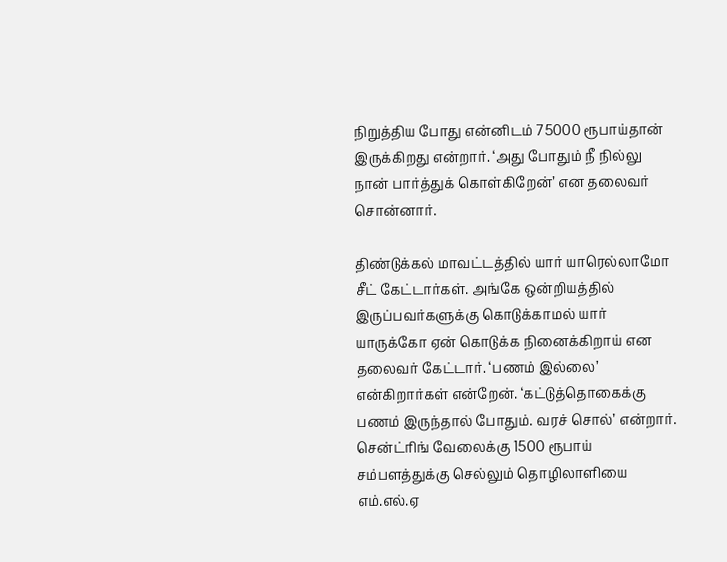நிறுத்திய போது என்னிடம் 75000 ரூபாய்தான் இருக்கிறது என்றார். ‘அது போதும் நீ நில்லு நான் பார்த்துக் கொள்கிறேன்’ என தலைவர் சொன்னார்.

திண்டுக்கல் மாவட்டத்தில் யார் யாரெல்லாமோ சீட் கேட்டார்கள். அங்கே ஒன்றியத்தில் இருப்பவர்களுக்கு கொடுக்காமல் யார் யாருக்கோ ஏன் கொடுக்க நினைக்கிறாய் என தலைவர் கேட்டார். ‘பணம் இல்லை’ என்கிறார்கள் என்றேன். ‘கட்டுத்தொகைக்கு பணம் இருந்தால் போதும். வரச் சொல்’ என்றார். சென்ட்ரிங் வேலைக்கு 1500 ரூபாய் சம்பளத்துக்கு செல்லும் தொழிலாளியை எம்.எல்.ஏ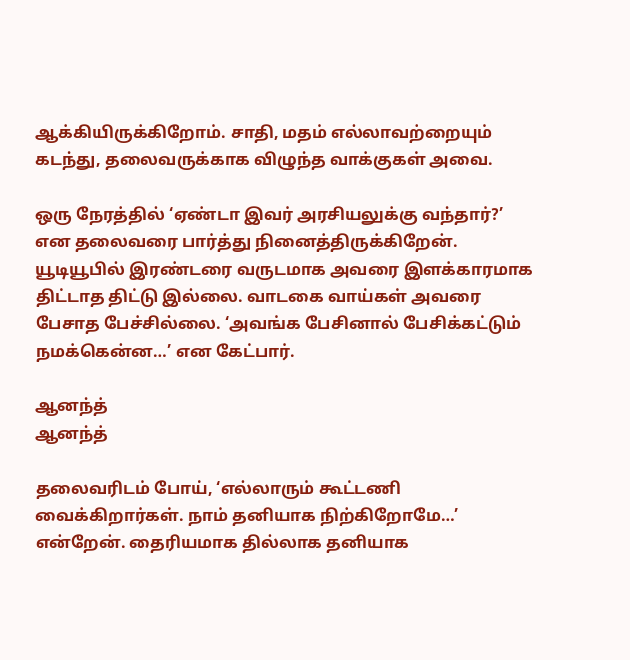ஆக்கியிருக்கிறோம். சாதி, மதம் எல்லாவற்றையும் கடந்து, தலைவருக்காக விழுந்த வாக்குகள் அவை.

ஒரு நேரத்தில் ‘ஏண்டா இவர் அரசியலுக்கு வந்தார்?’ என தலைவரை பார்த்து நினைத்திருக்கிறேன். யூடியூபில் இரண்டரை வருடமாக அவரை இளக்காரமாக திட்டாத திட்டு இல்லை. வாடகை வாய்கள் அவரை பேசாத பேச்சில்லை. ‘அவங்க பேசினால் பேசிக்கட்டும் நமக்கென்ன…’ என கேட்பார்.

ஆனந்த்
ஆனந்த்

தலைவரிடம் போய், ‘எல்லாரும் கூட்டணி வைக்கிறார்கள். நாம் தனியாக நிற்கிறோமே…’ என்றேன். தைரியமாக தில்லாக தனியாக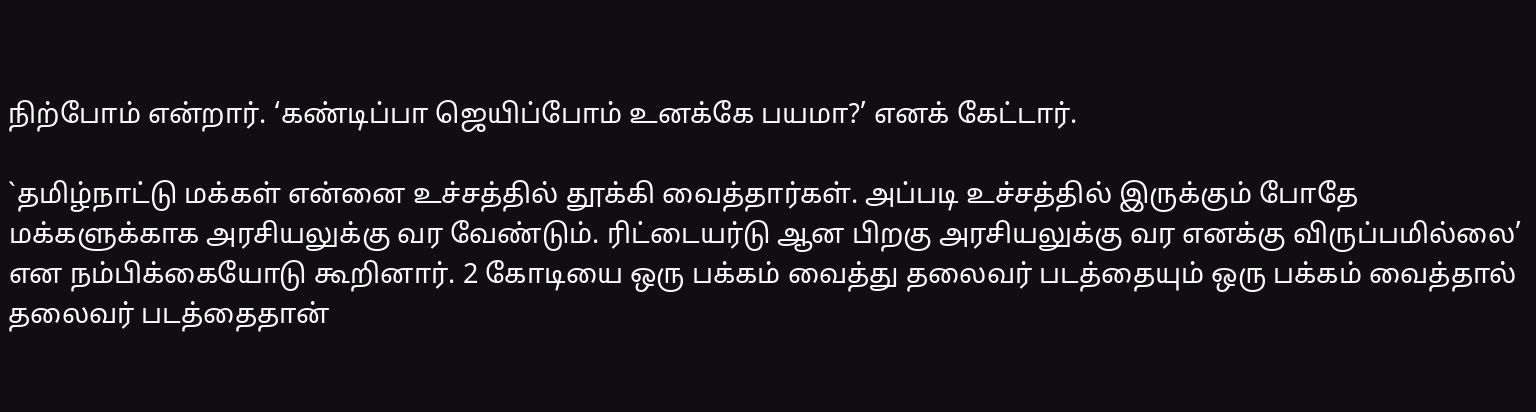நிற்போம் என்றார். ‘கண்டிப்பா ஜெயிப்போம் உனக்கே பயமா?’ எனக் கேட்டார்.

`தமிழ்நாட்டு மக்கள் என்னை உச்சத்தில் தூக்கி வைத்தார்கள். அப்படி உச்சத்தில் இருக்கும் போதே மக்களுக்காக அரசியலுக்கு வர வேண்டும். ரிட்டையர்டு ஆன பிறகு அரசியலுக்கு வர எனக்கு விருப்பமில்லை’ என நம்பிக்கையோடு கூறினார். 2 கோடியை ஒரு பக்கம் வைத்து தலைவர் படத்தையும் ஒரு பக்கம் வைத்தால் தலைவர் படத்தைதான்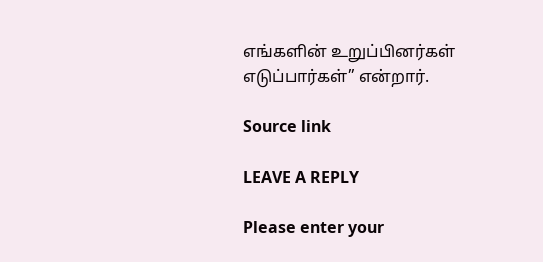எங்களின் உறுப்பினர்கள் எடுப்பார்கள்” என்றார்.

Source link

LEAVE A REPLY

Please enter your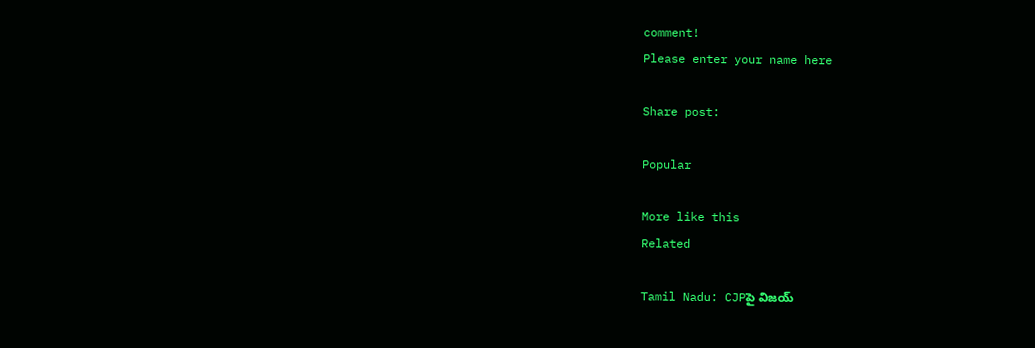comment!
Please enter your name here

Share post:

Popular

More like this
Related

Tamil Nadu: CJPపై విజయ్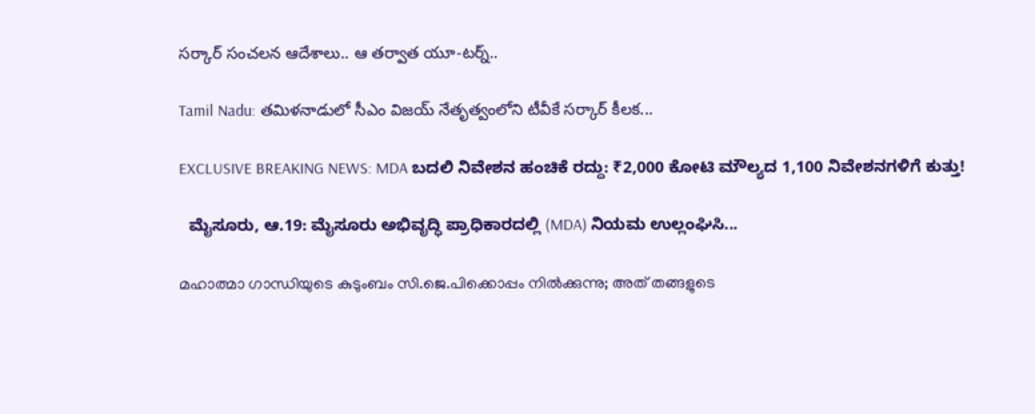సర్కార్ సంచలన ఆదేశాలు.. ఆ తర్వాత యూ-టర్న్..

Tamil Nadu: తమిళనాడులో సీఎం విజయ్ నేతృత్వంలోని టీవీకే సర్కార్ కీలక...

EXCLUSIVE BREAKING NEWS: MDA ಬದಲಿ ನಿವೇಶನ ಹಂಚಿಕೆ ರದ್ದು: ₹2,000 ಕೋಟಿ ಮೌಲ್ಯದ 1,100 ನಿವೇಶನಗಳಿಗೆ ಕುತ್ತು!

  ಮೈಸೂರು, ಆ.19: ಮೈಸೂರು ಅಭಿವೃದ್ಧಿ ಪ್ರಾಧಿಕಾರದಲ್ಲಿ (MDA) ನಿಯಮ ಉಲ್ಲಂಘಿಸಿ...

മഹാത്മാ ഗാന്ധിയുടെ കുടുംബം സി.ജെ.പിക്കൊപ്പം നിൽക്കുന്നു; അത് തങ്ങളുടെ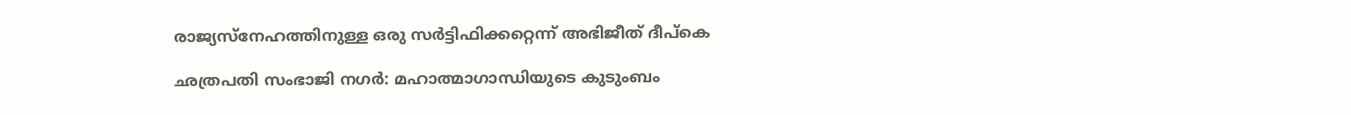രാജ്യസ്നേഹത്തിനുള്ള ഒരു സർട്ടിഫിക്കറ്റെന്ന് അഭിജീത് ദീപ്കെ

ഛത്രപതി സംഭാജി നഗർ: മഹാത്മാഗാന്ധിയുടെ കുടുംബം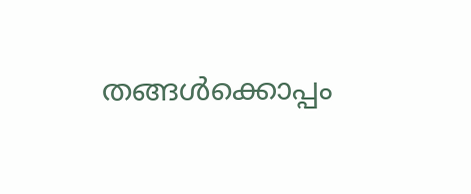തങ്ങൾക്കൊപ്പം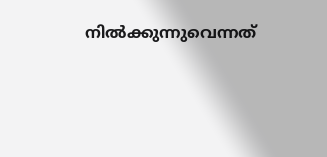നിൽക്കുന്നുവെന്നത്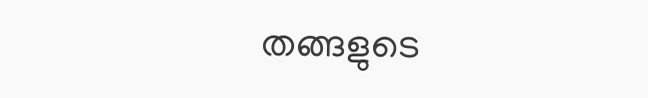തങ്ങളുടെ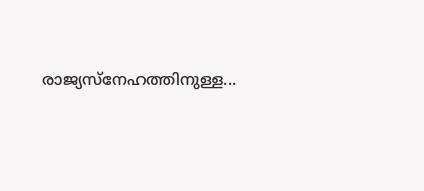രാജ്യസ്നേഹത്തിനുള്ള...